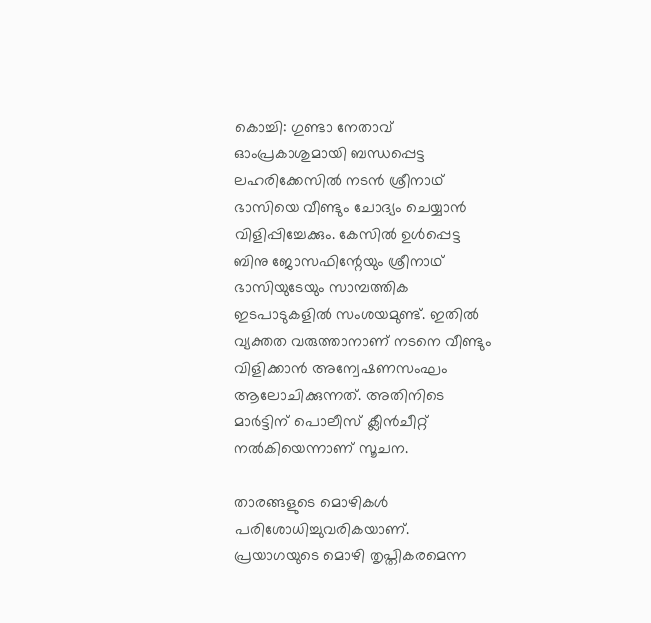കൊച്ചി: ഗുണ്ടാ നേതാവ് ഓംപ്രകാശുമായി ബന്ധപ്പെട്ട ലഹരിക്കേസില്‍ നടന്‍ ശ്രീനാഥ് ഭാസിയെ വീണ്ടും ചോദ്യം ചെയ്യാന്‍ വിളിപ്പിച്ചേക്കും. കേസില്‍ ഉള്‍പ്പെട്ട ബിനു ജോസഫിന്റേയും ശ്രീനാഥ് ഭാസിയുടേയും സാമ്പത്തിക ഇടപാടുകളില്‍ സംശയമുണ്ട്. ഇതില്‍ വ്യക്തത വരുത്താനാണ് നടനെ വീണ്ടും വിളിക്കാന്‍ അന്വേഷണസംഘം ആലോചിക്കുന്നത്. അതിനിടെ മാര്‍ട്ടിന് പൊലീസ് ക്ലീന്‍ചീറ്റ് നല്‍കിയെന്നാണ് സൂചന.

താരങ്ങളുടെ മൊഴികള്‍ പരിശോധിച്ചുവരികയാണ്. പ്രയാഗയുടെ മൊഴി തൃപ്തികരമെന്ന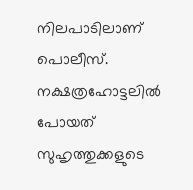നിലപാടിലാണ് പൊലീസ്. നക്ഷത്രഹോട്ടലില്‍ പോയത് സുഹൃത്തുക്കളുടെ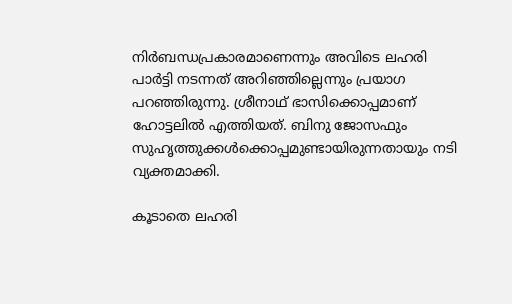നിര്‍ബന്ധപ്രകാരമാണെന്നും അവിടെ ലഹരി പാര്‍ട്ടി നടന്നത് അറിഞ്ഞില്ലെന്നും പ്രയാഗ പറഞ്ഞിരുന്നു. ശ്രീനാഥ് ഭാസിക്കൊപ്പമാണ് ഹോട്ടലില്‍ എത്തിയത്. ബിനു ജോസഫും സുഹൃത്തുക്കള്‍ക്കൊപ്പമുണ്ടായിരുന്നതായും നടി വ്യക്തമാക്കി.

കൂടാതെ ലഹരി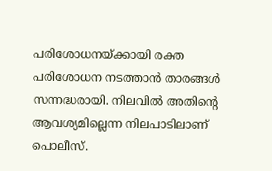പരിശോധനയ്ക്കായി രക്ത പരിശോധന നടത്താന്‍ താരങ്ങള്‍ സന്നദ്ധരായി. നിലവില്‍ അതിന്റെ ആവശ്യമില്ലെന്ന നിലപാടിലാണ് പൊലീസ്.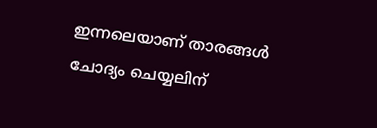ഇന്നലെയാണ് താരങ്ങള്‍ ചോദ്യം ചെയ്യലിന്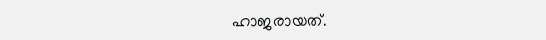ഹാജരായത്.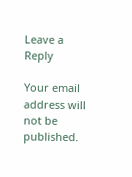Leave a Reply

Your email address will not be published.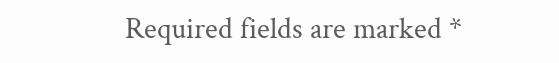Required fields are marked *